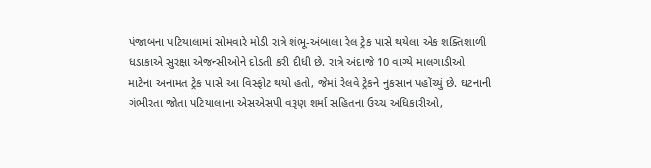પંજાબના પટિયાલામાં સોમવારે મોડી રાત્રે શંભૂ-અંબાલા રેલ ટ્રેક પાસે થયેલા એક શક્તિશાળી ધડાકાએ સુરક્ષા એજન્સીઓને દોડતી કરી દીધી છે. રાત્રે અંદાજે 10 વાગ્યે માલગાડીઓ માટેના અનામત ટ્રેક પાસે આ વિસ્ફોટ થયો હતો, જેમાં રેલવે ટ્રેકને નુકસાન પહોંચ્યું છે. ઘટનાની ગંભીરતા જોતા પટિયાલાના એસએસપી વરૂણ શર્મા સહિતના ઉચ્ચ અધિકારીઓ,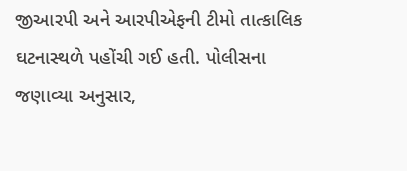જીઆરપી અને આરપીએફની ટીમો તાત્કાલિક ઘટનાસ્થળે પહોંચી ગઈ હતી. પોલીસના જણાવ્યા અનુસાર,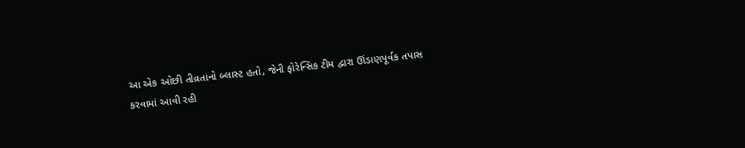આ એક ઓછી તીવ્રતાનો બ્લાસ્ટ હતો, જેની ફોરેન્સિક ટીમ દ્વારા ઊંડાણપૂર્વક તપાસ કરવામાં આવી રહી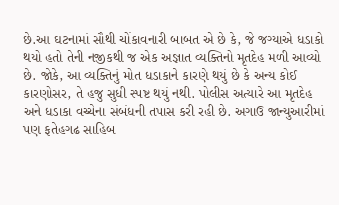છે.આ ઘટનામાં સૌથી ચોંકાવનારી બાબત એ છે કે, જે જગ્યાએ ધડાકો થયો હતો તેની નજીકથી જ એક અજ્ઞાત વ્યક્તિનો મૃતદેહ મળી આવ્યો છે. જોકે, આ વ્યક્તિનું મોત ધડાકાને કારણે થયું છે કે અન્ય કોઈ કારણોસર, તે હજુ સુધી સ્પષ્ટ થયું નથી. પોલીસ અત્યારે આ મૃતદેહ અને ધડાકા વચ્ચેના સંબંધની તપાસ કરી રહી છે. અગાઉ જાન્યુઆરીમાં પણ ફતેહગઢ સાહિબ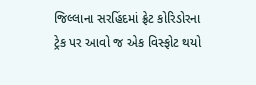જિલ્લાના સરહિંદમાં ફ્રેટ કોરિડોરના ટ્રેક પર આવો જ એક વિસ્ફોટ થયો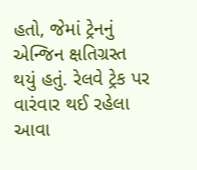હતો, જેમાં ટ્રેનનું એન્જિન ક્ષતિગ્રસ્ત થયું હતું. રેલવે ટ્રેક પર વારંવાર થઈ રહેલા આવા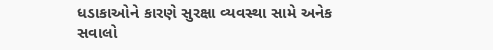ધડાકાઓને કારણે સુરક્ષા વ્યવસ્થા સામે અનેક સવાલો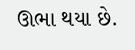ઊભા થયા છે.